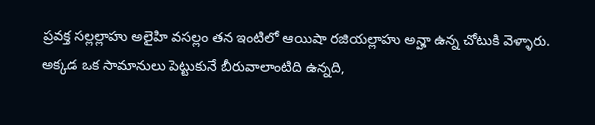ప్రవక్త సల్లల్లాహు అలైహి వసల్లం తన ఇంటిలో ఆయిషా రజియల్లాహు అన్హా ఉన్న చోటుకి వెళ్ళారు. అక్కడ ఒక సామానులు పెట్టుకునే బీరువాలాంటిది ఉన్నది,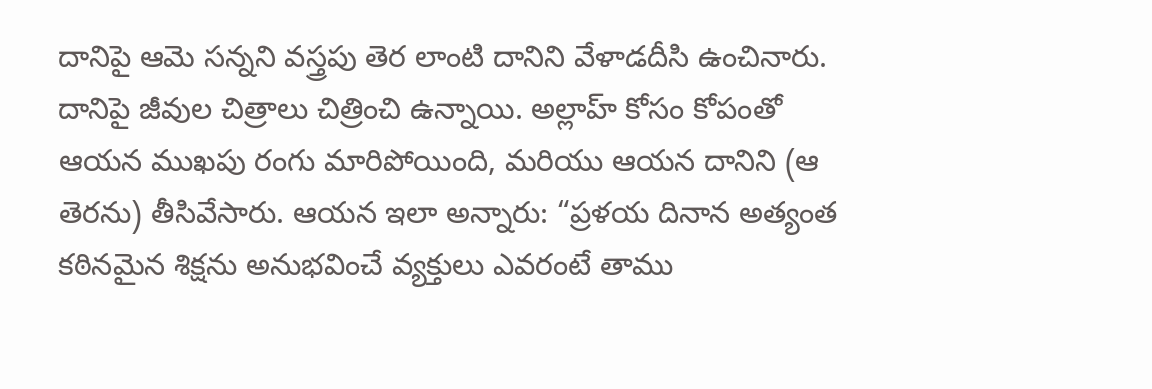దానిపై ఆమె సన్నని వస్త్రపు తెర లాంటి దానిని వేళాడదీసి ఉంచినారు. దానిపై జీవుల చిత్రాలు చిత్రించి ఉన్నాయి. అల్లాహ్ కోసం కోపంతో ఆయన ముఖపు రంగు మారిపోయింది, మరియు ఆయన దానిని (ఆ తెరను) తీసివేసారు. ఆయన ఇలా అన్నారు: “ప్రళయ దినాన అత్యంత కఠినమైన శిక్షను అనుభవించే వ్యక్తులు ఎవరంటే తాము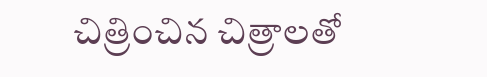చిత్రించిన చిత్రాలతో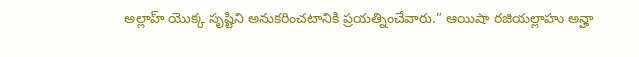అల్లాహ్ యొక్క సృష్టిని అనుకరించటానికి ప్రయత్నించేవారు.” ఆయిషా రజియల్లాహు అన్హా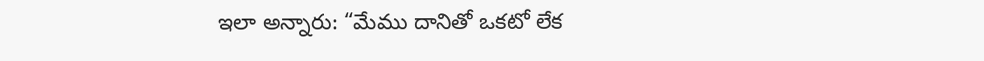ఇలా అన్నారు: “మేము దానితో ఒకటో లేక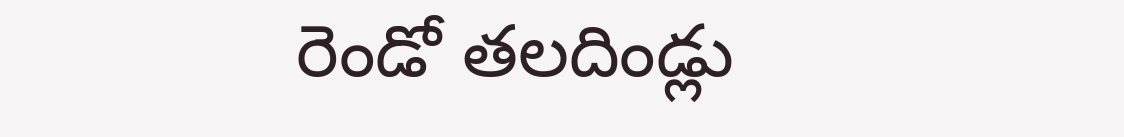రెండో తలదిండ్లు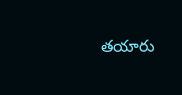తయారు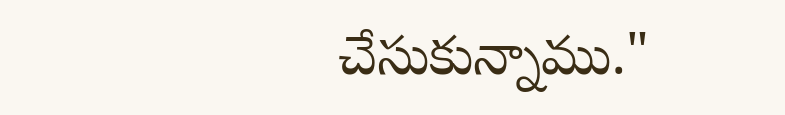చేసుకున్నాము."